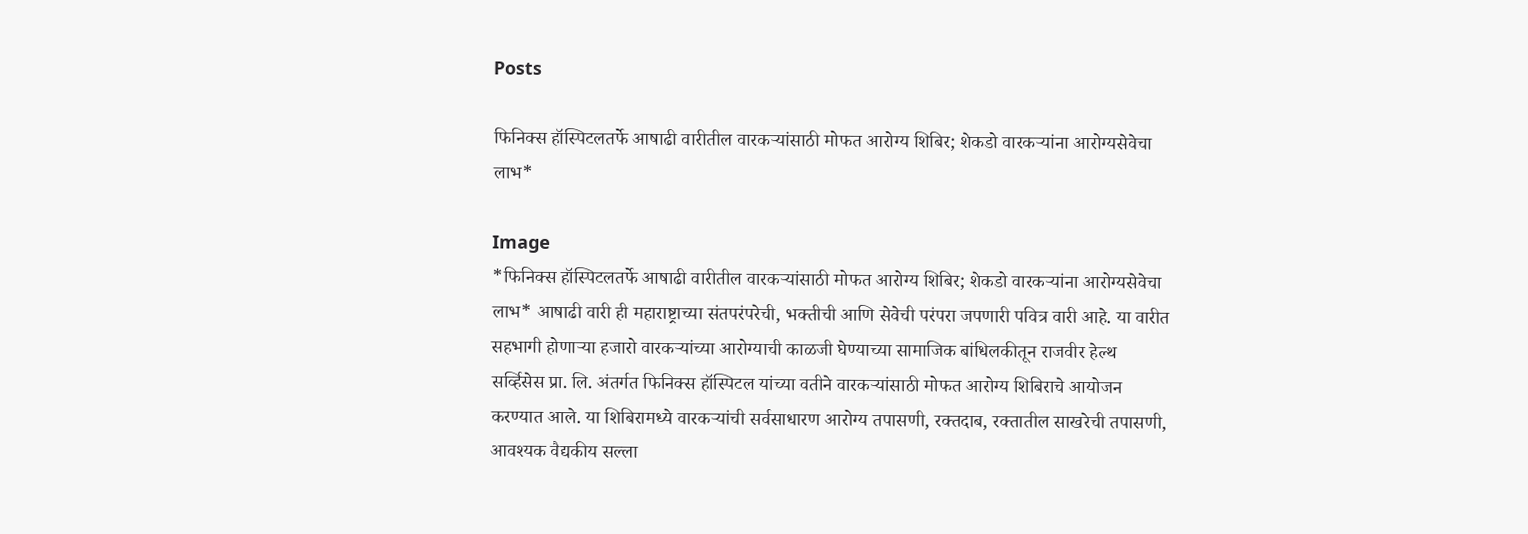Posts

फिनिक्स हॉस्पिटलतर्फे आषाढी वारीतील वारकऱ्यांसाठी मोफत आरोग्य शिबिर; शेकडो वारकऱ्यांना आरोग्यसेवेचा लाभ*

Image
*फिनिक्स हॉस्पिटलतर्फे आषाढी वारीतील वारकऱ्यांसाठी मोफत आरोग्य शिबिर; शेकडो वारकऱ्यांना आरोग्यसेवेचा लाभ* आषाढी वारी ही महाराष्ट्राच्या संतपरंपरेची, भक्तीची आणि सेवेची परंपरा जपणारी पवित्र वारी आहे. या वारीत सहभागी होणाऱ्या हजारो वारकऱ्यांच्या आरोग्याची काळजी घेण्याच्या सामाजिक बांधिलकीतून राजवीर हेल्थ सर्व्हिसेस प्रा. लि. अंतर्गत फिनिक्स हॉस्पिटल यांच्या वतीने वारकऱ्यांसाठी मोफत आरोग्य शिबिराचे आयोजन करण्यात आले. या शिबिरामध्ये वारकऱ्यांची सर्वसाधारण आरोग्य तपासणी, रक्तदाब, रक्तातील साखरेची तपासणी, आवश्यक वैद्यकीय सल्ला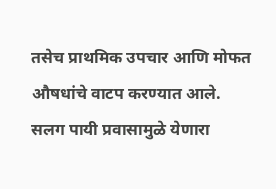तसेच प्राथमिक उपचार आणि मोफत औषधांचे वाटप करण्यात आले. सलग पायी प्रवासामुळे येणारा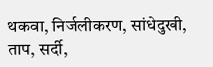थकवा, निर्जलीकरण, सांधेदुखी, ताप, सर्दी,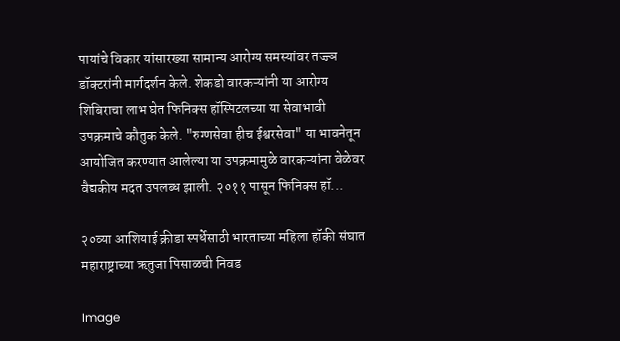पायांचे विकार यांसारख्या सामान्य आरोग्य समस्यांवर तज्ज्ञ डॉक्टरांनी मार्गदर्शन केले. शेकडो वारकऱ्यांनी या आरोग्य शिबिराचा लाभ घेत फिनिक्स हॉस्पिटलच्या या सेवाभावी उपक्रमाचे कौतुक केले. "रुग्णसेवा हीच ईश्वरसेवा" या भावनेतून आयोजित करण्यात आलेल्या या उपक्रमामुळे वारकऱ्यांना वेळेवर वैद्यकीय मदत उपलब्ध झाली. २०११ पासून फिनिक्स हॉ...

२०व्या आशियाई क्रीडा स्पर्धेसाठी भारताच्या महिला हॉकी संघात महाराष्ट्राच्या ऋतुजा पिसाळची निवड

Image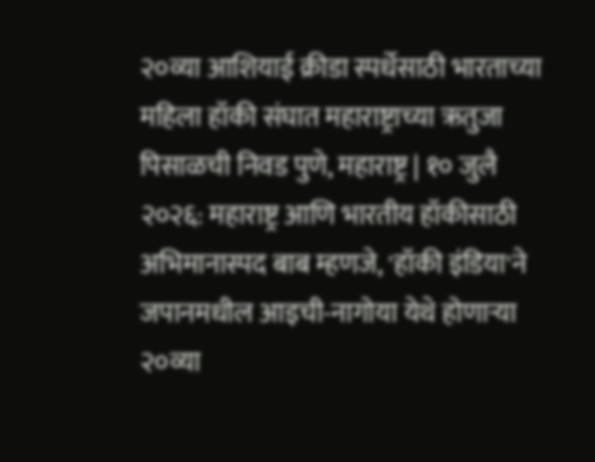२०व्या आशियाई क्रीडा स्पर्धेसाठी भारताच्या महिला हॉकी संघात महाराष्ट्राच्या ऋतुजा पिसाळची निवड पुणे, महाराष्ट्र | १० जुलै २०२६: महाराष्ट्र आणि भारतीय हॉकीसाठी अभिमानास्पद बाब म्हणजे, 'हॉकी इंडिया'ने जपानमधील आइची-नागोया येथे होणाऱ्या २०व्या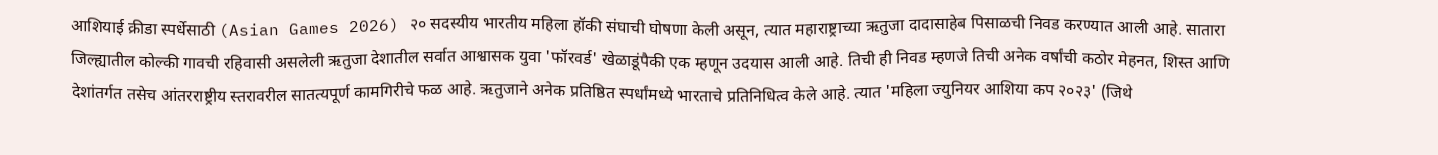आशियाई क्रीडा स्पर्धेसाठी (Asian Games 2026) २० सदस्यीय भारतीय महिला हॉकी संघाची घोषणा केली असून, त्यात महाराष्ट्राच्या ऋतुजा दादासाहेब पिसाळची निवड करण्यात आली आहे. सातारा जिल्ह्यातील कोल्की गावची रहिवासी असलेली ऋतुजा देशातील सर्वात आश्वासक युवा 'फॉरवर्ड' खेळाडूंपैकी एक म्हणून उदयास आली आहे. तिची ही निवड म्हणजे तिची अनेक वर्षांची कठोर मेहनत, शिस्त आणि देशांतर्गत तसेच आंतरराष्ट्रीय स्तरावरील सातत्यपूर्ण कामगिरीचे फळ आहे. ऋतुजाने अनेक प्रतिष्ठित स्पर्धांमध्ये भारताचे प्रतिनिधित्व केले आहे. त्यात 'महिला ज्युनियर आशिया कप २०२३' (जिथे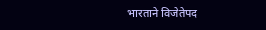भारताने विजेतेपद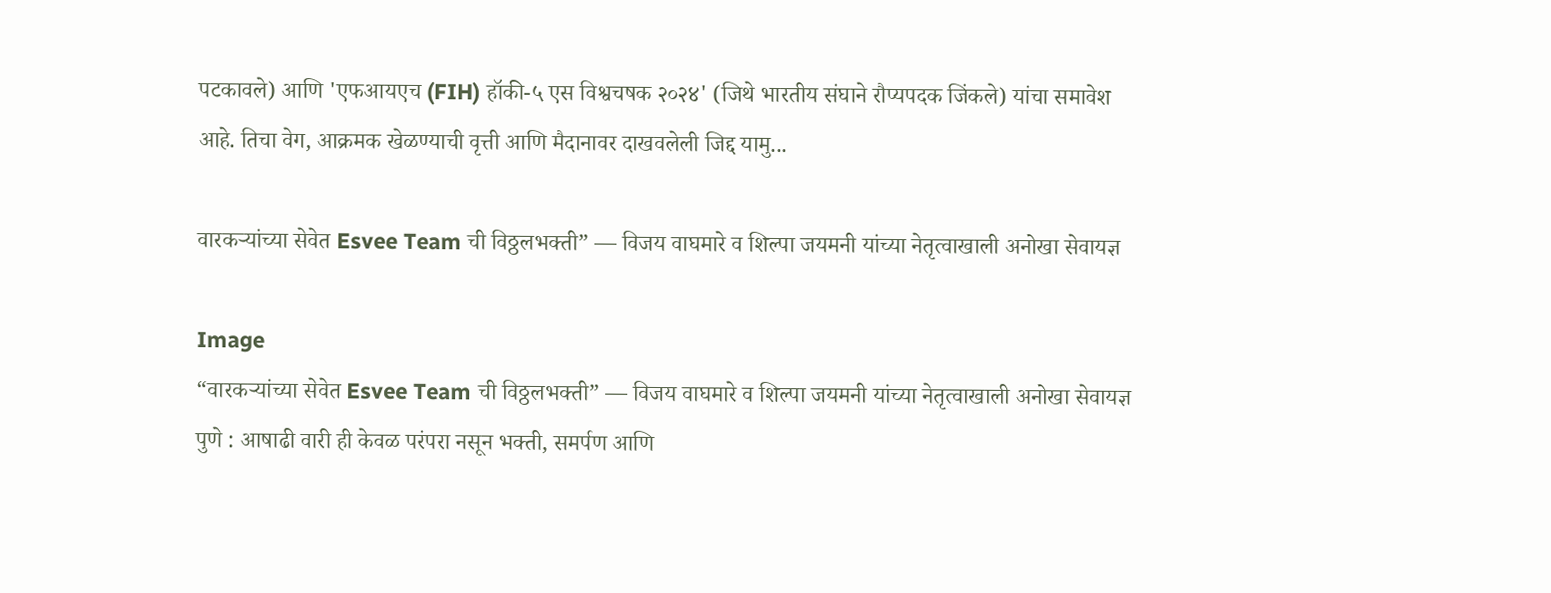पटकावले) आणि 'एफआयएच (FIH) हॉकी-५ एस विश्वचषक २०२४' (जिथे भारतीय संघाने रौप्यपदक जिंकले) यांचा समावेश आहे. तिचा वेग, आक्रमक खेळण्याची वृत्ती आणि मैदानावर दाखवलेली जिद्द यामु...

वारकऱ्यांच्या सेवेत Esvee Team ची विठ्ठलभक्ती” — विजय वाघमारे व शिल्पा जयमनी यांच्या नेतृत्वाखाली अनोखा सेवायज्ञ

Image
“वारकऱ्यांच्या सेवेत Esvee Team ची विठ्ठलभक्ती” — विजय वाघमारे व शिल्पा जयमनी यांच्या नेतृत्वाखाली अनोखा सेवायज्ञ पुणे : आषाढी वारी ही केवळ परंपरा नसून भक्ती, समर्पण आणि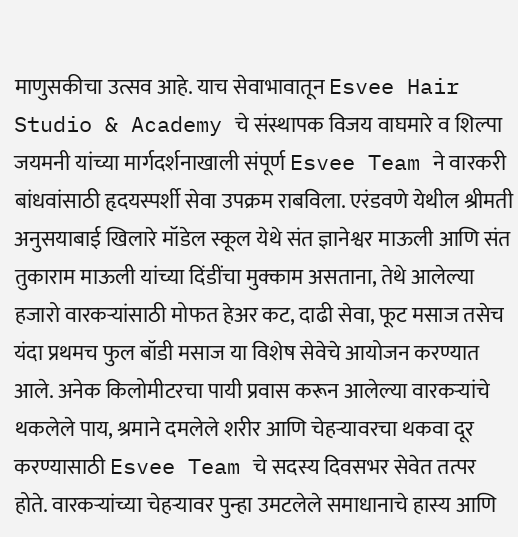माणुसकीचा उत्सव आहे. याच सेवाभावातून Esvee Hair Studio & Academy चे संस्थापक विजय वाघमारे व शिल्पा जयमनी यांच्या मार्गदर्शनाखाली संपूर्ण Esvee Team ने वारकरी बांधवांसाठी हृदयस्पर्शी सेवा उपक्रम राबविला. एरंडवणे येथील श्रीमती अनुसयाबाई खिलारे मॉडेल स्कूल येथे संत ज्ञानेश्वर माऊली आणि संत तुकाराम माऊली यांच्या दिंडींचा मुक्काम असताना, तेथे आलेल्या हजारो वारकऱ्यांसाठी मोफत हेअर कट, दाढी सेवा, फूट मसाज तसेच यंदा प्रथमच फुल बॉडी मसाज या विशेष सेवेचे आयोजन करण्यात आले. अनेक किलोमीटरचा पायी प्रवास करून आलेल्या वारकऱ्यांचे थकलेले पाय, श्रमाने दमलेले शरीर आणि चेहऱ्यावरचा थकवा दूर करण्यासाठी Esvee Team चे सदस्य दिवसभर सेवेत तत्पर होते. वारकऱ्यांच्या चेहऱ्यावर पुन्हा उमटलेले समाधानाचे हास्य आणि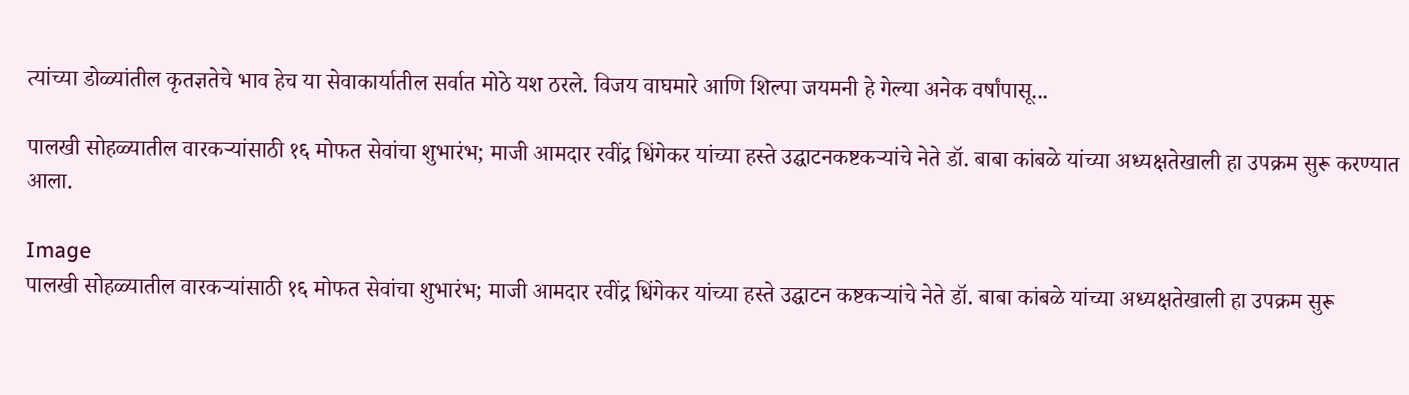त्यांच्या डोळ्यांतील कृतज्ञतेचे भाव हेच या सेवाकार्यातील सर्वात मोठे यश ठरले. विजय वाघमारे आणि शिल्पा जयमनी हे गेल्या अनेक वर्षांपासू...

पालखी सोहळ्यातील वारकऱ्यांसाठी १६ मोफत सेवांचा शुभारंभ; माजी आमदार रवींद्र धिंगेकर यांच्या हस्ते उद्घाटनकष्टकऱ्यांचे नेते डॉ. बाबा कांबळे यांच्या अध्यक्षतेखाली हा उपक्रम सुरू करण्यात आला.

Image
पालखी सोहळ्यातील वारकऱ्यांसाठी १६ मोफत सेवांचा शुभारंभ; माजी आमदार रवींद्र धिंगेकर यांच्या हस्ते उद्घाटन कष्टकऱ्यांचे नेते डॉ. बाबा कांबळे यांच्या अध्यक्षतेखाली हा उपक्रम सुरू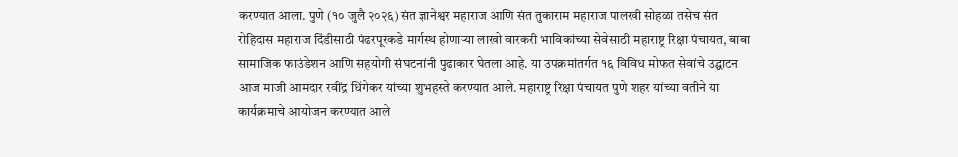करण्यात आला. पुणे (१० जुलै २०२६) संत ज्ञानेश्वर महाराज आणि संत तुकाराम महाराज पालखी सोहळा तसेच संत रोहिदास महाराज दिंडीसाठी पंढरपूरकडे मार्गस्थ होणाऱ्या लाखो वारकरी भाविकांच्या सेवेसाठी महाराष्ट्र रिक्षा पंचायत, बाबा सामाजिक फाउंडेशन आणि सहयोगी संघटनांनी पुढाकार घेतला आहे. या उपक्रमांतर्गत १६ विविध मोफत सेवांचे उद्घाटन आज माजी आमदार रवींद्र धिंगेकर यांच्या शुभहस्ते करण्यात आले. महाराष्ट्र रिक्षा पंचायत पुणे शहर यांच्या वतीने या कार्यक्रमाचे आयोजन करण्यात आले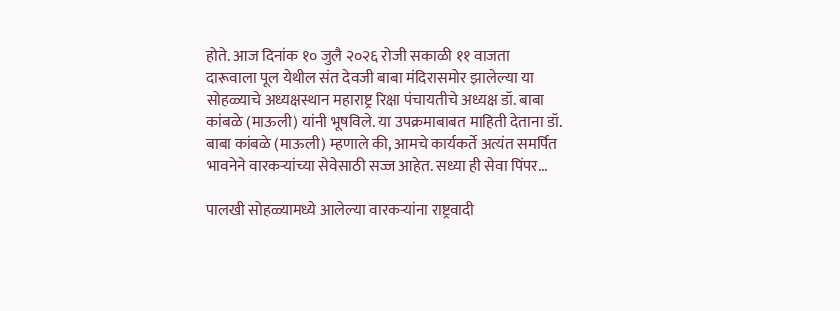होते. आज दिनांक १० जुलै २०२६ रोजी सकाळी ११ वाजता दारूवाला पूल येथील संत देवजी बाबा मंदिरासमोर झालेल्या या सोहळ्याचे अध्यक्षस्थान महाराष्ट्र रिक्षा पंचायतीचे अध्यक्ष डॉ. बाबा कांबळे (माऊली) यांनी भूषविले. या उपक्रमाबाबत माहिती देताना डॉ. बाबा कांबळे (माऊली) म्हणाले की, आमचे कार्यकर्ते अत्यंत समर्पित भावनेने वारकऱ्यांच्या सेवेसाठी सज्ज आहेत. सध्या ही सेवा पिंपर...

पालखी सोहळ्यामध्ये आलेल्या वारकऱ्यांना राष्ट्रवादी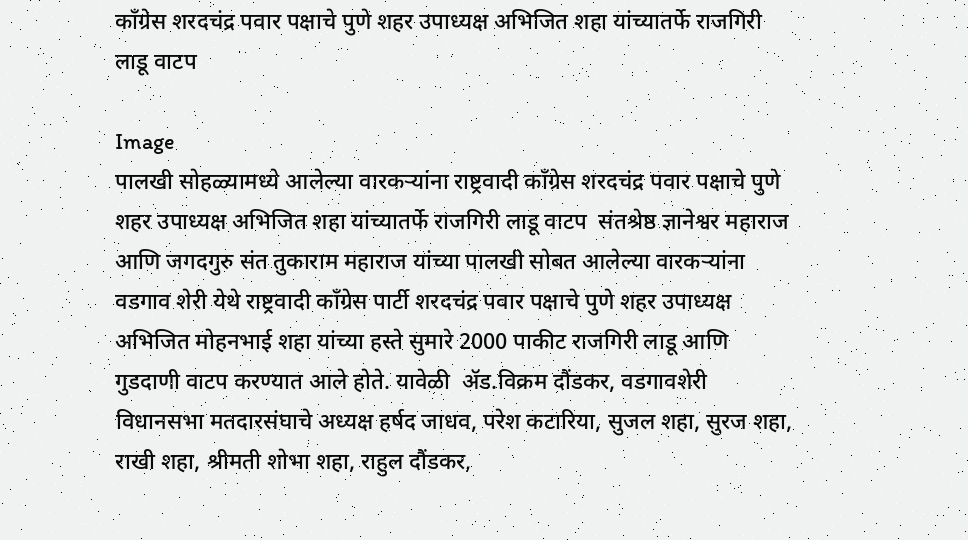काँग्रेस शरदचंद्र पवार पक्षाचे पुणे शहर उपाध्यक्ष अभिजित शहा यांच्यातर्फे राजगिरी लाडू वाटप

Image
पालखी सोहळ्यामध्ये आलेल्या वारकऱ्यांना राष्ट्रवादी काँग्रेस शरदचंद्र पवार पक्षाचे पुणे शहर उपाध्यक्ष अभिजित शहा यांच्यातर्फे राजगिरी लाडू वाटप  संतश्रेष्ठ ज्ञानेश्वर महाराज आणि जगदगुरु संत तुकाराम महाराज यांच्या पालखी सोबत आलेल्या वारकऱ्यांना वडगाव शेरी येथे राष्ट्रवादी काँग्रेस पार्टी शरदचंद्र पवार पक्षाचे पुणे शहर उपाध्यक्ष अभिजित मोहनभाई शहा यांच्या हस्ते सुमारे 2000 पाकीट राजगिरी लाडू आणि गुडदाणी वाटप करण्यात आले होते. यावेळी  ॲड.विक्रम दौंडकर, वडगावशेरी विधानसभा मतदारसंघाचे अध्यक्ष हर्षद जाधव, परेश कटारिया, सुजल शहा, सुरज शहा, राखी शहा, श्रीमती शोभा शहा, राहुल दौंडकर,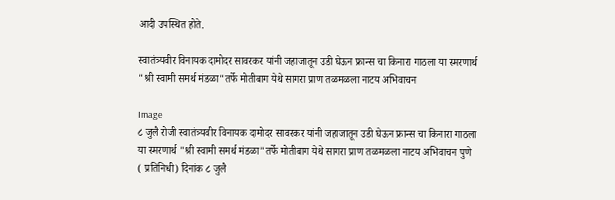आदी उपस्थित होते.

स्वातंत्र्यवीर विनायक दामोदर सावरकर यांनी जहाजातून उडी घेऊन फ्रान्स चा किनारा गाठला या स्मरणार्थ "श्री स्वामी समर्थ मंडळा"तर्फे मोतीबाग येथे सागरा प्राण तळमळला नाटय अभिवाचन

Image
८ जुलै रोजी स्वातंत्र्यवीर विनायक दामोदर सावरकर यांनी जहाजातून उडी घेऊन फ्रान्स चा किनारा गाठला या स्मरणार्थ "श्री स्वामी समर्थ मंडळा"तर्फे मोतीबाग येथे सागरा प्राण तळमळला नाटय अभिवाचन पुणे ( प्रतिनिधी) दिनांक ८ जुलै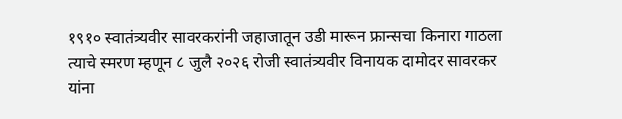१९१० स्वातंत्र्यवीर सावरकरांनी जहाजातून उडी मारून फ्रान्सचा किनारा गाठला त्याचे स्मरण म्हणून ८ जुलै २०२६ रोजी स्वातंत्र्यवीर विनायक दामोदर सावरकर यांना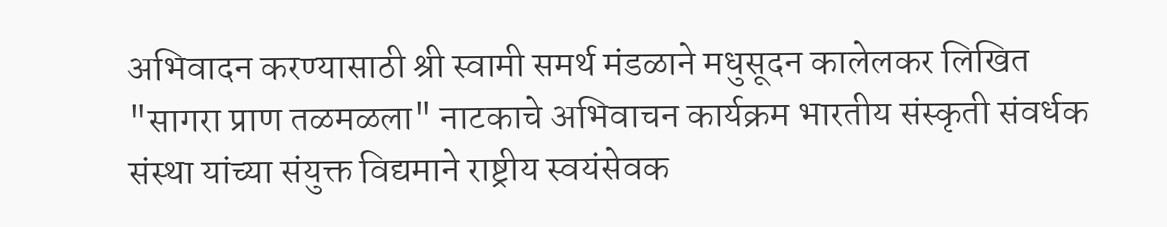अभिवादन करण्यासाठी श्री स्वामी समर्थ मंडळाने मधुसूदन कालेलकर लिखित "सागरा प्राण तळमळला" नाटकाचे अभिवाचन कार्यक्रम भारतीय संस्कृती संवर्धक संस्था यांच्या संयुक्त विद्यमाने राष्ट्रीय स्वयंसेवक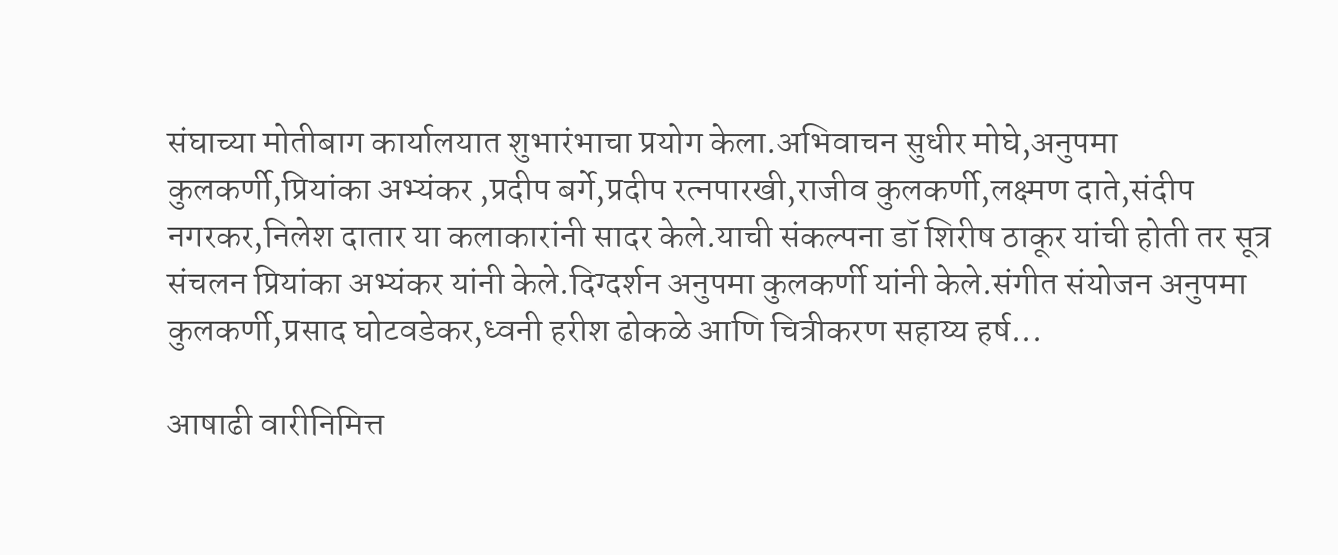संघाच्या मोतीबाग कार्यालयात शुभारंभाचा प्रयोग केला.अभिवाचन सुधीर मोघे,अनुपमा कुलकर्णी,प्रियांका अभ्यंकर ,प्रदीप बर्गे,प्रदीप रत्नपारखी,राजीव कुलकर्णी,लक्ष्मण दाते,संदीप नगरकर,निलेश दातार या कलाकारांनी सादर केले.याची संकल्पना डॉ शिरीष ठाकूर यांची होती तर सूत्र संचलन प्रियांका अभ्यंकर यांनी केले.दिग्दर्शन अनुपमा कुलकर्णी यांनी केले.संगीत संयोजन अनुपमा कुलकर्णी,प्रसाद घोटवडेकर,ध्वनी हरीश ढोकळे आणि चित्रीकरण सहाय्य हर्ष...

आषाढी वारीनिमित्त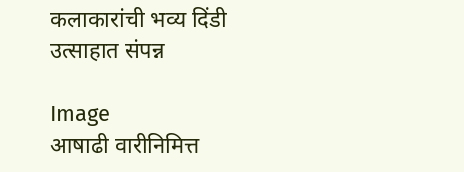कलाकारांची भव्य दिंडी उत्साहात संपन्न

Image
आषाढी वारीनिमित्त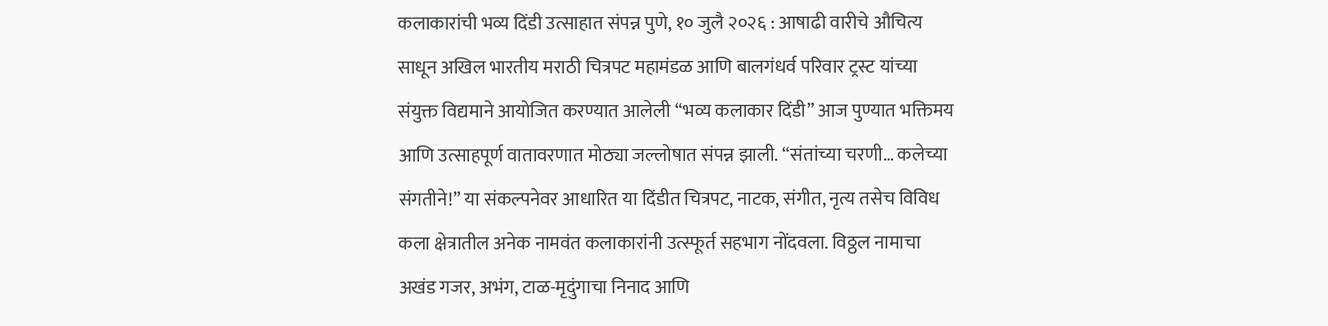कलाकारांची भव्य दिंडी उत्साहात संपन्न पुणे, १० जुलै २०२६ : आषाढी वारीचे औचित्य साधून अखिल भारतीय मराठी चित्रपट महामंडळ आणि बालगंधर्व परिवार ट्रस्ट यांच्या संयुक्त विद्यमाने आयोजित करण्यात आलेली “भव्य कलाकार दिंडी” आज पुण्यात भक्तिमय आणि उत्साहपूर्ण वातावरणात मोठ्या जल्लोषात संपन्न झाली. “संतांच्या चरणी… कलेच्या संगतीने!” या संकल्पनेवर आधारित या दिंडीत चित्रपट, नाटक, संगीत, नृत्य तसेच विविध कला क्षेत्रातील अनेक नामवंत कलाकारांनी उत्स्फूर्त सहभाग नोंदवला. विठ्ठल नामाचा अखंड गजर, अभंग, टाळ-मृदुंगाचा निनाद आणि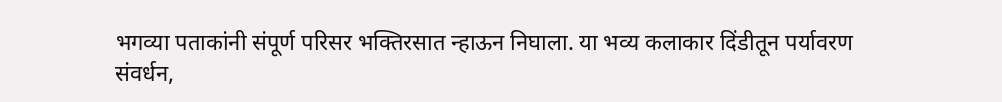भगव्या पताकांनी संपूर्ण परिसर भक्तिरसात न्हाऊन निघाला. या भव्य कलाकार दिंडीतून पर्यावरण संवर्धन,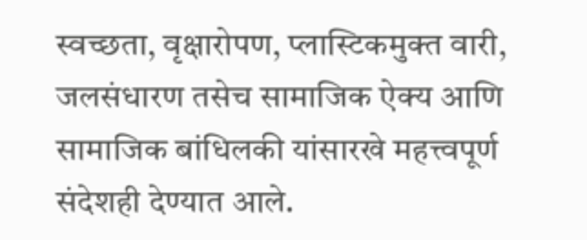स्वच्छता, वृक्षारोपण, प्लास्टिकमुक्त वारी, जलसंधारण तसेच सामाजिक ऐक्य आणि सामाजिक बांधिलकी यांसारखे महत्त्वपूर्ण संदेशही देण्यात आले.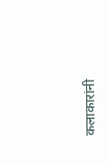कलाकारांनी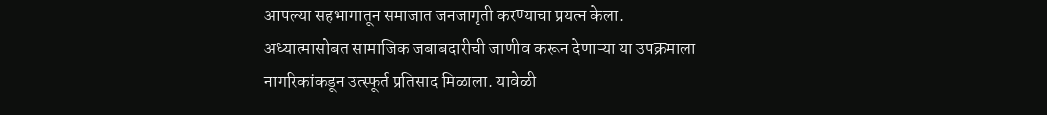आपल्या सहभागातून समाजात जनजागृती करण्याचा प्रयत्न केला. अध्यात्मासोबत सामाजिक जबाबदारीची जाणीव करून देणाऱ्या या उपक्रमाला नागरिकांकडून उत्स्फूर्त प्रतिसाद मिळाला. यावेळी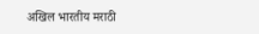अखिल भारतीय मराठी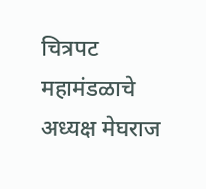चित्रपट महामंडळाचे अध्यक्ष मेघराज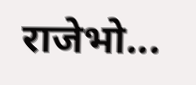राजेभो...